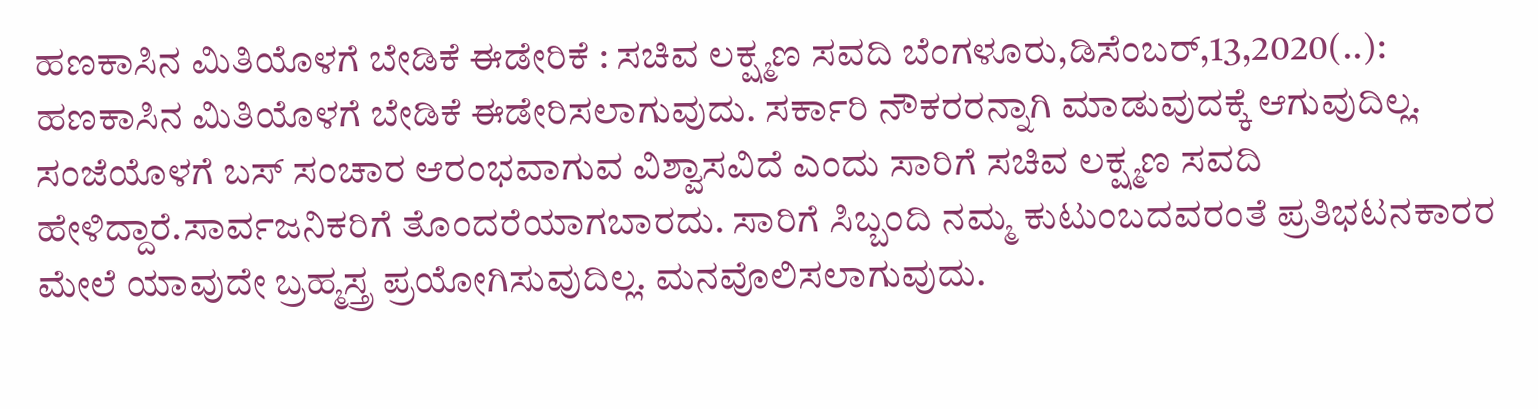ಹಣಕಾಸಿನ ಮಿತಿಯೊಳಗೆ ಬೇಡಿಕೆ ಈಡೇರಿಕೆ : ಸಚಿವ ಲಕ್ಷ್ಮಣ ಸವದಿ ಬೆಂಗಳೂರು,ಡಿಸೆಂಬರ್,13,2020(..): ಹಣಕಾಸಿನ ಮಿತಿಯೊಳಗೆ ಬೇಡಿಕೆ ಈಡೇರಿಸಲಾಗುವುದು. ಸರ್ಕಾರಿ ನೌಕರರನ್ನಾಗಿ ಮಾಡುವುದಕ್ಕೆ ಆಗುವುದಿಲ್ಲ. ಸಂಜೆಯೊಳಗೆ ಬಸ್ ಸಂಚಾರ ಆರಂಭವಾಗುವ ವಿಶ್ವಾಸವಿದೆ ಎಂದು ಸಾರಿಗೆ ಸಚಿವ ಲಕ್ಷ್ಮಣ ಸವದಿ ಹೇಳಿದ್ದಾರೆ.ಸಾರ್ವಜನಿಕರಿಗೆ ತೊಂದರೆಯಾಗಬಾರದು. ಸಾರಿಗೆ ಸಿಬ್ಬಂದಿ ನಮ್ಮ ಕುಟುಂಬದವರಂತೆ ಪ್ರತಿಭಟನಕಾರರ ಮೇಲೆ ಯಾವುದೇ ಬ್ರಹ್ಮಸ್ತ್ರ ಪ್ರಯೋಗಿಸುವುದಿಲ್ಲ. ಮನವೊಲಿಸಲಾಗುವುದು.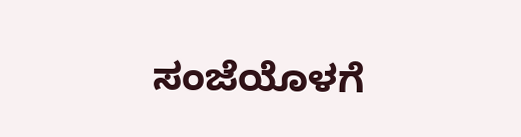ಸಂಜೆಯೊಳಗೆ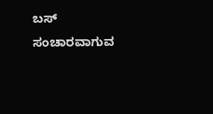ಬಸ್ ಸಂಚಾರವಾಗುವ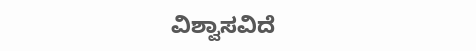ವಿಶ್ವಾಸವಿದೆ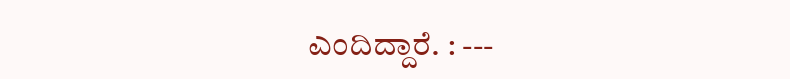ಎಂದಿದ್ದಾರೆ. : ---